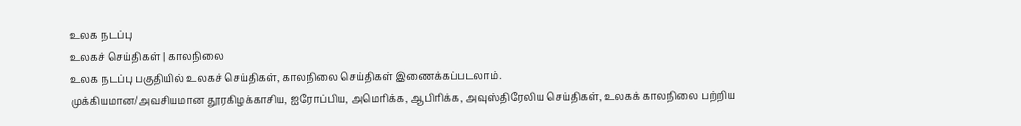உலக நடப்பு
உலகச் செய்திகள் | காலநிலை
உலக நடப்பு பகுதியில் உலகச் செய்திகள், காலநிலை செய்திகள் இணைக்கப்படலாம்.
முக்கியமான/அவசியமான தூரகிழக்காசிய, ஐரோப்பிய, அமெரிக்க, ஆபிரிக்க, அவுஸ்திரேலிய செய்திகள், உலகக் காலநிலை பற்றிய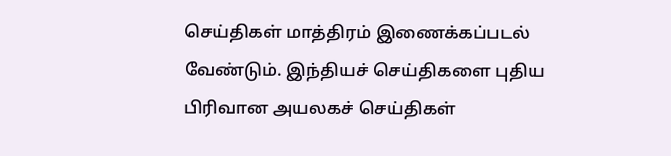செய்திகள் மாத்திரம் இணைக்கப்படல் வேண்டும். இந்தியச் செய்திகளை புதிய பிரிவான அயலகச் செய்திகள்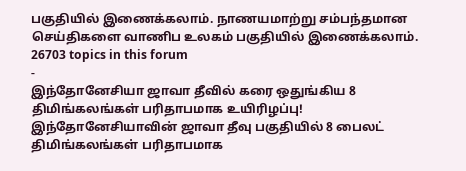பகுதியில் இணைக்கலாம். நாணயமாற்று சம்பந்தமான செய்திகளை வாணிப உலகம் பகுதியில் இணைக்கலாம்.
26703 topics in this forum
-
இந்தோனேசியா ஜாவா தீவில் கரை ஒதுங்கிய 8 திமிங்கலங்கள் பரிதாபமாக உயிரிழப்பு! இந்தோனேசியாவின் ஜாவா தீவு பகுதியில் 8 பைலட் திமிங்கலங்கள் பரிதாபமாக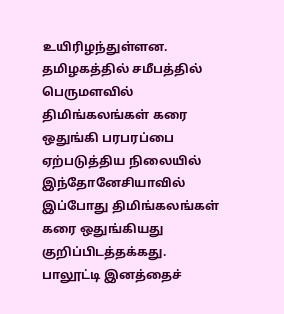உயிரிழந்துள்ளன. தமிழகத்தில் சமீபத்தில் பெருமளவில் திமிங்கலங்கள் கரை ஒதுங்கி பரபரப்பை ஏற்படுத்திய நிலையில் இந்தோனேசியாவில் இப்போது திமிங்கலங்கள் கரை ஒதுங்கியது குறிப்பிடத்தக்கது. பாலூட்டி இனத்தைச்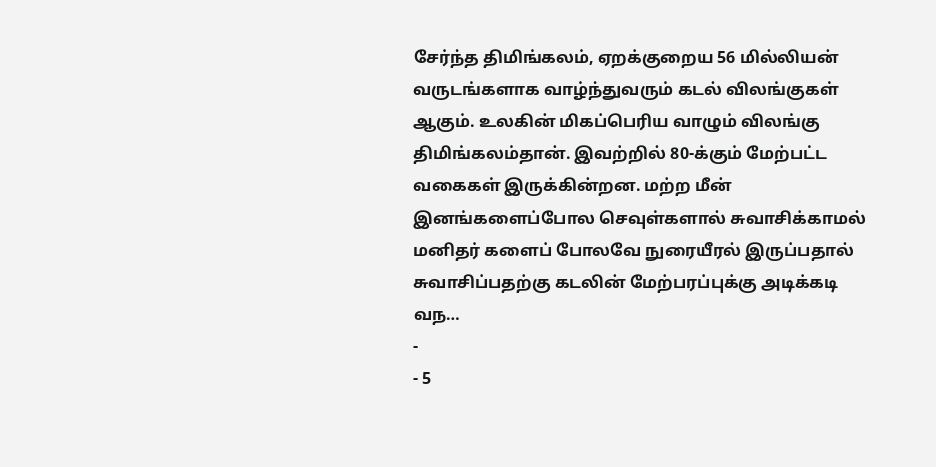சேர்ந்த திமிங்கலம், ஏறக்குறைய 56 மில்லியன் வருடங்களாக வாழ்ந்துவரும் கடல் விலங்குகள் ஆகும். உலகின் மிகப்பெரிய வாழும் விலங்கு திமிங்கலம்தான். இவற்றில் 80-க்கும் மேற்பட்ட வகைகள் இருக்கின்றன. மற்ற மீன் இனங்களைப்போல செவுள்களால் சுவாசிக்காமல் மனிதர் களைப் போலவே நுரையீரல் இருப்பதால் சுவாசிப்பதற்கு கடலின் மேற்பரப்புக்கு அடிக்கடி வந…
-
- 5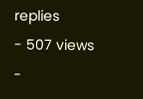replies
- 507 views
-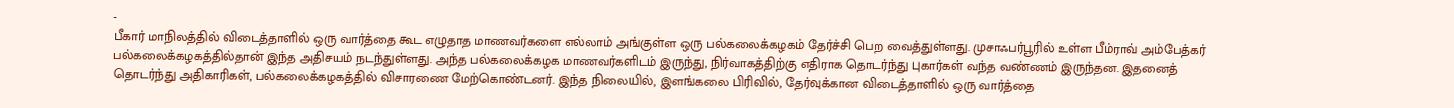-
பீகார் மாநிலத்தில் விடைத்தாளில் ஒரு வார்த்தை கூட எழுதாத மாணவர்களை எல்லாம் அங்குள்ள ஒரு பல்கலைக்கழகம் தேர்ச்சி பெற வைத்துள்ளது. முசாஃபர்பூரில் உள்ள பீம்ராவ் அம்பேத்கர் பல்கலைக்கழகத்தில்தான் இந்த அதிசயம் நடந்துள்ளது. அந்த பல்கலைக்கழக மாணவர்களிடம் இருந்து, நிர்வாகத்திற்கு எதிராக தொடர்ந்து புகார்கள் வந்த வண்ணம் இருந்தன. இதனைத் தொடர்ந்து அதிகாரிகள், பல்கலைக்கழகத்தில் விசாரணை மேற்கொண்டனர். இந்த நிலையில், இளங்கலை பிரிவில், தேர்வுக்கான விடைத்தாளில் ஒரு வார்த்தை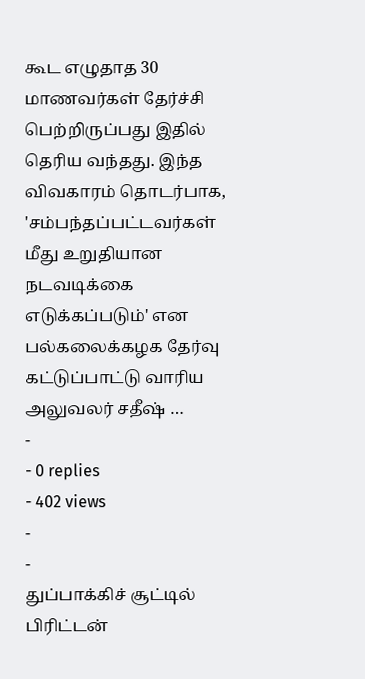கூட எழுதாத 30 மாணவர்கள் தேர்ச்சி பெற்றிருப்பது இதில் தெரிய வந்தது. இந்த விவகாரம் தொடர்பாக, 'சம்பந்தப்பட்டவர்கள் மீது உறுதியான நடவடிக்கை எடுக்கப்படும்' என பல்கலைக்கழக தேர்வு கட்டுப்பாட்டு வாரிய அலுவலர் சதீஷ் …
-
- 0 replies
- 402 views
-
-
துப்பாக்கிச் சூட்டில் பிரிட்டன்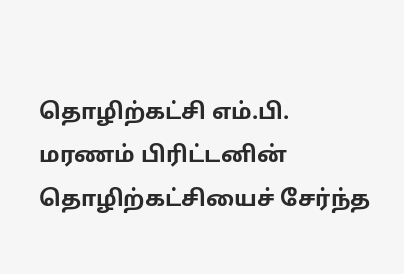தொழிற்கட்சி எம்.பி. மரணம் பிரிட்டனின் தொழிற்கட்சியைச் சேர்ந்த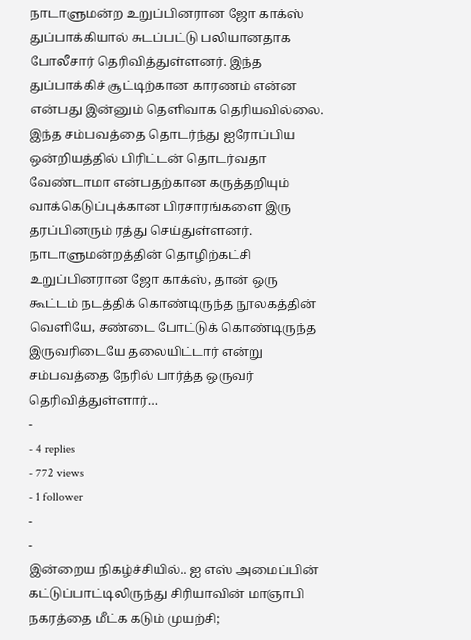நாடாளுமன்ற உறுப்பினரான ஜோ காக்ஸ் துப்பாக்கியால் சுடப்பட்டு பலியானதாக போலீசார் தெரிவித்துள்ளனர். இந்த துப்பாக்கிச் சூட்டிற்கான காரணம் என்ன என்பது இன்னும் தெளிவாக தெரியவில்லை. இந்த சம்பவத்தை தொடர்ந்து ஐரோப்பிய ஒன்றியத்தில் பிரிட்டன் தொடர்வதா வேண்டாமா என்பதற்கான கருத்தறியும் வாக்கெடுப்புக்கான பிரசாரங்களை இரு தரப்பினரும் ரத்து செய்துள்ளனர். நாடாளுமன்றத்தின் தொழிற்கட்சி உறுப்பினரான ஜோ காக்ஸ், தான் ஒரு கூட்டம் நடத்திக் கொண்டிருந்த நூலகத்தின் வெளியே, சண்டை போட்டுக் கொண்டிருந்த இருவரிடையே தலையிட்டார் என்று சம்பவத்தை நேரில் பார்த்த ஒருவர் தெரிவித்துள்ளார்…
-
- 4 replies
- 772 views
- 1 follower
-
-
இன்றைய நிகழ்ச்சியில்.. ஐ எஸ் அமைப்பின் கட்டுப்பாட்டிலிருந்து சிரியாவின் மாஞாபி நகரத்தை மீட்க கடும் முயற்சி;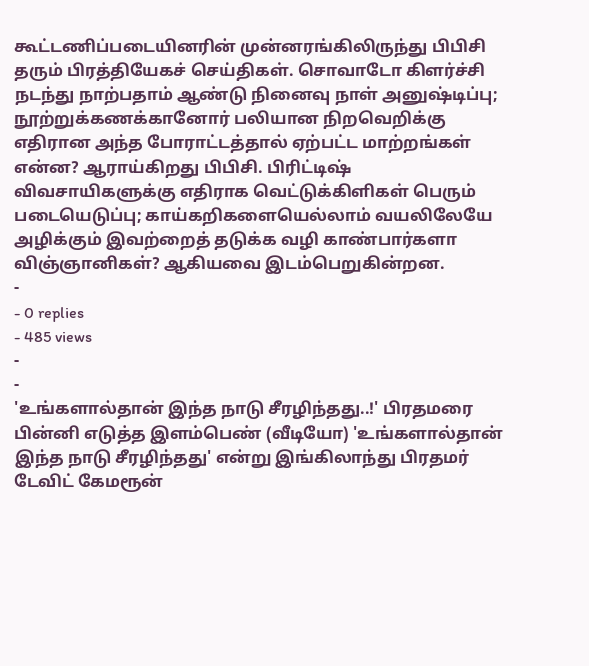கூட்டணிப்படையினரின் முன்னரங்கிலிருந்து பிபிசி தரும் பிரத்தியேகச் செய்திகள். சொவாடோ கிளர்ச்சி நடந்து நாற்பதாம் ஆண்டு நினைவு நாள் அனுஷ்டிப்பு; நூற்றுக்கணக்கானோர் பலியான நிறவெறிக்கு எதிரான அந்த போராட்டத்தால் ஏற்பட்ட மாற்றங்கள் என்ன? ஆராய்கிறது பிபிசி. பிரிட்டிஷ் விவசாயிகளுக்கு எதிராக வெட்டுக்கிளிகள் பெரும் படையெடுப்பு; காய்கறிகளையெல்லாம் வயலிலேயே அழிக்கும் இவற்றைத் தடுக்க வழி காண்பார்களா விஞ்ஞானிகள்? ஆகியவை இடம்பெறுகின்றன.
-
- 0 replies
- 485 views
-
-
'உங்களால்தான் இந்த நாடு சீரழிந்தது..!' பிரதமரை பின்னி எடுத்த இளம்பெண் (வீடியோ) 'உங்களால்தான் இந்த நாடு சீரழிந்தது' என்று இங்கிலாந்து பிரதமர் டேவிட் கேமரூன்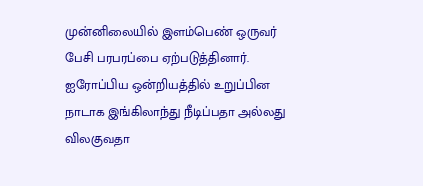முன்னிலையில் இளம்பெண் ஒருவர் பேசி பரபரப்பை ஏற்படுத்தினார். ஐரோப்பிய ஒன்றியத்தில் உறுப்பின நாடாக இங்கிலாந்து நீடிப்பதா அல்லது விலகுவதா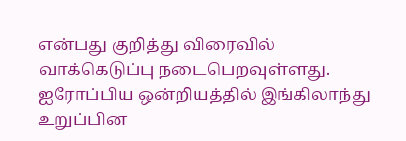என்பது குறித்து விரைவில் வாக்கெடுப்பு நடைபெறவுள்ளது. ஐரோப்பிய ஒன்றியத்தில் இங்கிலாந்து உறுப்பின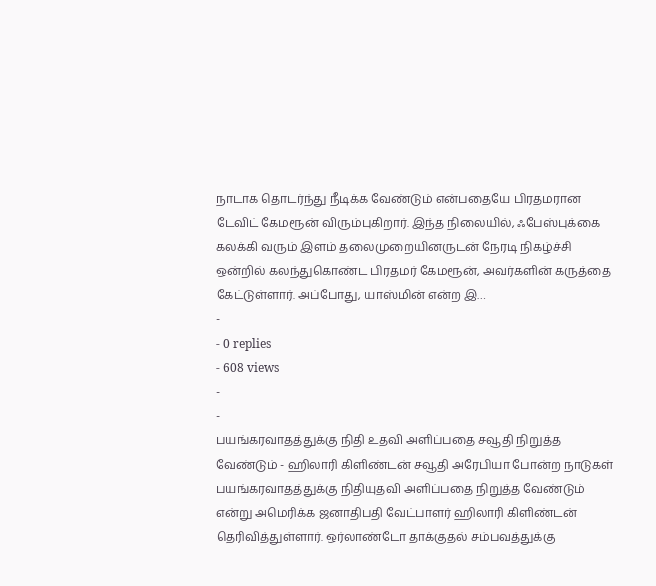நாடாக தொடர்ந்து நீடிக்க வேண்டும் என்பதையே பிரதமரான டேவிட் கேமரூன் விரும்புகிறார். இந்த நிலையில், ஃபேஸ்புக்கை கலக்கி வரும் இளம் தலைமுறையினருடன் நேரடி நிகழ்ச்சி ஒன்றில் கலந்துகொண்ட பிரதமர் கேமரூன், அவர்களின் கருத்தை கேட்டுள்ளார். அப்போது, யாஸ்மின் என்ற இ…
-
- 0 replies
- 608 views
-
-
பயங்கரவாதத்துக்கு நிதி உதவி அளிப்பதை சவூதி நிறுத்த வேண்டும் - ஹிலாரி கிளிண்டன் சவூதி அரேபியா போன்ற நாடுகள் பயங்கரவாதத்துக்கு நிதியுதவி அளிப்பதை நிறுத்த வேண்டும் என்று அமெரிக்க ஜனாதிபதி வேட்பாளர் ஹிலாரி கிளிண்டன் தெரிவித்துள்ளார். ஒர்லாண்டோ தாக்குதல் சம்பவத்துக்கு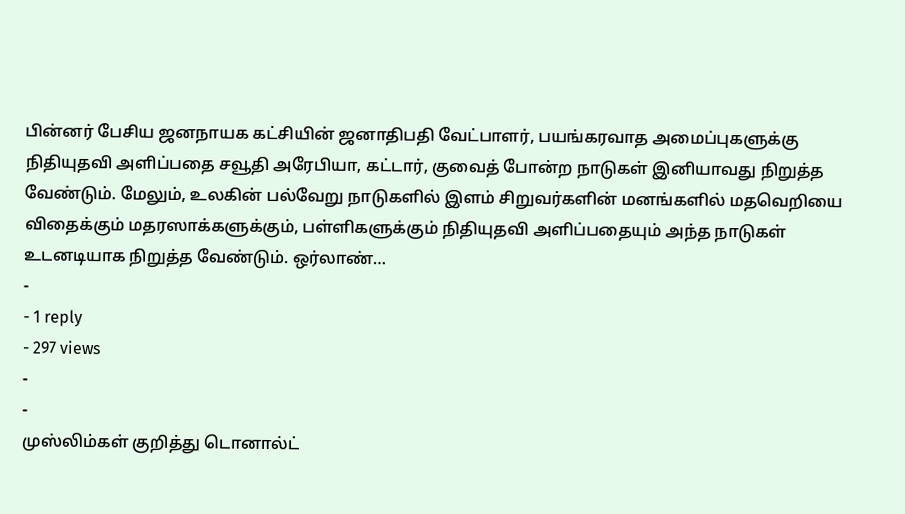பின்னர் பேசிய ஜனநாயக கட்சியின் ஜனாதிபதி வேட்பாளர், பயங்கரவாத அமைப்புகளுக்கு நிதியுதவி அளிப்பதை சவூதி அரேபியா, கட்டார், குவைத் போன்ற நாடுகள் இனியாவது நிறுத்த வேண்டும். மேலும், உலகின் பல்வேறு நாடுகளில் இளம் சிறுவர்களின் மனங்களில் மதவெறியை விதைக்கும் மதரஸாக்களுக்கும், பள்ளிகளுக்கும் நிதியுதவி அளிப்பதையும் அந்த நாடுகள் உடனடியாக நிறுத்த வேண்டும். ஒர்லாண்…
-
- 1 reply
- 297 views
-
-
முஸ்லிம்கள் குறித்து டொனால்ட்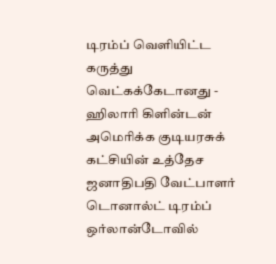டிரம்ப் வெளியிட்ட கருத்து வெட்கக்கேடானது - ஹிலாரி கிளின்டன் அமெரிக்க குடியரசுக் கட்சியின் உத்தேச ஜனாதிபதி வேட்பாளர் டொனால்ட் டிரம்ப் ஒர்லான்டோவில்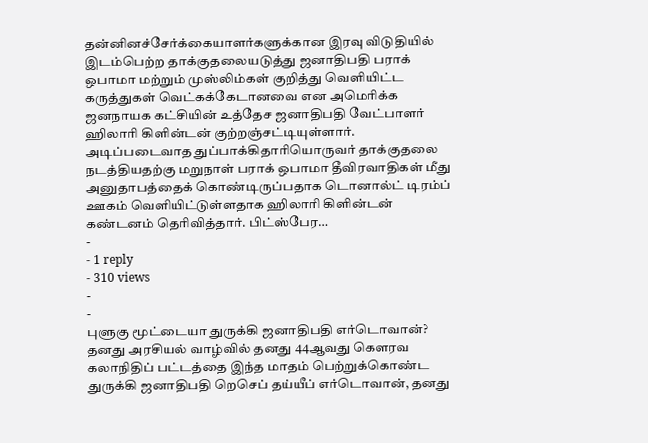தன்னினச்சேர்க்கையாளர்களுக்கான இரவு விடுதியில் இடம்பெற்ற தாக்குதலையடுத்து ஜனாதிபதி பராக் ஒபாமா மற்றும் முஸ்லிம்கள் குறித்து வெளியிட்ட கருத்துகள் வெட்கக்கேடானவை என அமெரிக்க ஜனநாயக கட்சியின் உத்தேச ஜனாதிபதி வேட்பாளர் ஹிலாரி கிளின்டன் குற்றஞ்சட்டியுள்ளார். அடிப்படைவாத துப்பாக்கிதாரியொருவர் தாக்குதலை நடத்தியதற்கு மறுநாள் பராக் ஒபாமா தீவிரவாதிகள் மீது அனுதாபத்தைக் கொண்டிருப்பதாக டொனால்ட் டிரம்ப் ஊகம் வெளியிட்டுள்ளதாக ஹிலாரி கிளின்டன் கண்டனம் தெரிவித்தார். பிட்ஸ்பேர…
-
- 1 reply
- 310 views
-
-
புளுகு மூட்டையா துருக்கி ஜனாதிபதி எர்டொவான்? தனது அரசியல் வாழ்வில் தனது 44ஆவது கௌரவ கலாநிதிப் பட்டத்தை இந்த மாதம் பெற்றுக்கொண்ட துருக்கி ஜனாதிபதி றெசெப் தய்யீப் எர்டொவான், தனது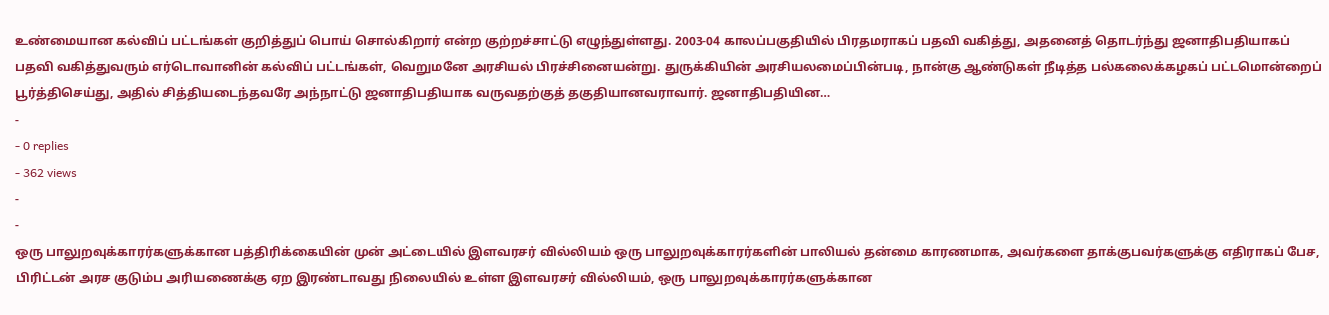உண்மையான கல்விப் பட்டங்கள் குறித்துப் பொய் சொல்கிறார் என்ற குற்றச்சாட்டு எழுந்துள்ளது. 2003-04 காலப்பகுதியில் பிரதமராகப் பதவி வகித்து, அதனைத் தொடர்ந்து ஜனாதிபதியாகப் பதவி வகித்துவரும் எர்டொவானின் கல்விப் பட்டங்கள், வெறுமனே அரசியல் பிரச்சினையன்று. துருக்கியின் அரசியலமைப்பின்படி, நான்கு ஆண்டுகள் நீடித்த பல்கலைக்கழகப் பட்டமொன்றைப் பூர்த்திசெய்து, அதில் சித்தியடைந்தவரே அந்நாட்டு ஜனாதிபதியாக வருவதற்குத் தகுதியானவராவார். ஜனாதிபதியின…
-
- 0 replies
- 362 views
-
-
ஒரு பாலுறவுக்காரர்களுக்கான பத்திரிக்கையின் முன் அட்டையில் இளவரசர் வில்லியம் ஒரு பாலுறவுக்காரர்களின் பாலியல் தன்மை காரணமாக, அவர்களை தாக்குபவர்களுக்கு எதிராகப் பேச, பிரிட்டன் அரச குடும்ப அரியணைக்கு ஏற இரண்டாவது நிலையில் உள்ள இளவரசர் வில்லியம், ஒரு பாலுறவுக்காரர்களுக்கான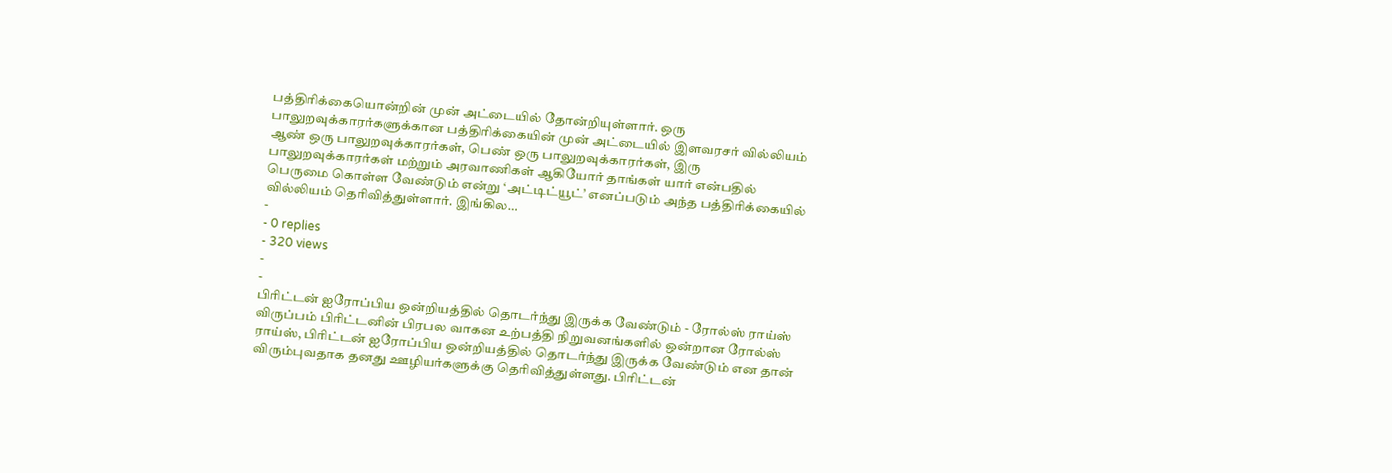பத்திரிக்கையொன்றின் முன் அட்டையில் தோன்றியுள்ளார். ஒரு பாலுறவுக்காரர்களுக்கான பத்திரிக்கையின் முன் அட்டையில் இளவரசர் வில்லியம் ஆண் ஒரு பாலுறவுக்காரர்கள், பெண் ஒரு பாலுறவுக்காரர்கள், இரு பாலுறவுக்காரர்கள் மற்றும் அரவாணிகள் ஆகியோர் தாங்கள் யார் என்பதில் பெருமை கொள்ள வேண்டும் என்று ‘அட்டிட்யூட்’ எனப்படும் அந்த பத்திரிக்கையில் வில்லியம் தெரிவித்துள்ளார். இங்கில…
-
- 0 replies
- 320 views
-
-
பிரிட்டன் ஐரோப்பிய ஒன்றியத்தில் தொடர்ந்து இருக்க வேண்டும் - ரோல்ஸ் ராய்ஸ் விருப்பம் பிரிட்டனின் பிரபல வாகன உற்பத்தி நிறுவனங்களில் ஒன்றான ரோல்ஸ் ராய்ஸ், பிரிட்டன் ஐரோப்பிய ஒன்றியத்தில் தொடர்ந்து இருக்க வேண்டும் என தான் விரும்புவதாக தனது ஊழியர்களுக்கு தெரிவித்துள்ளது. பிரிட்டன்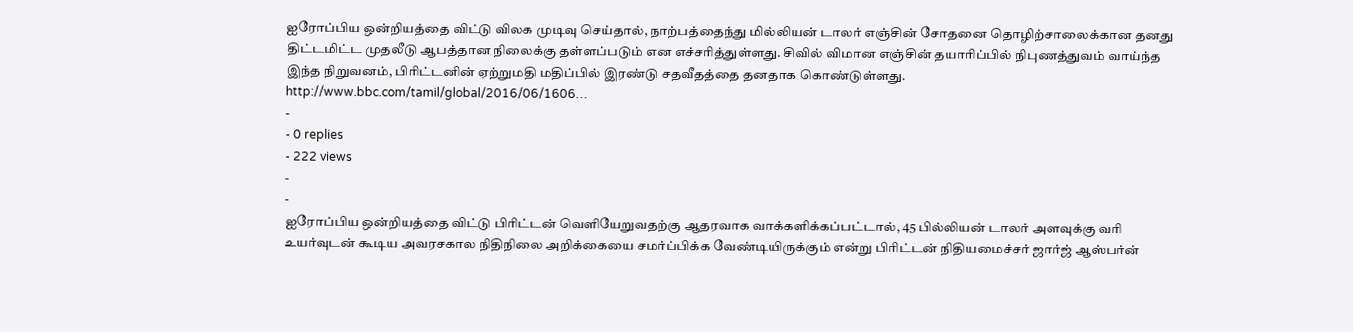ஐரோப்பிய ஒன்றியத்தை விட்டு விலக முடிவு செய்தால், நாற்பத்தைந்து மில்லியன் டாலர் எஞ்சின் சோதனை தொழிற்சாலைக்கான தனது திட்டமிட்ட முதலீடு ஆபத்தான நிலைக்கு தள்ளப்படும் என எச்சரித்துள்ளது. சிவில் விமான எஞ்சின் தயாரிப்பில் நிபுணத்துவம் வாய்ந்த இந்த நிறுவனம், பிரிட்டனின் ஏற்றுமதி மதிப்பில் இரண்டு சதவீதத்தை தனதாக கொண்டுள்ளது. http://www.bbc.com/tamil/global/2016/06/1606…
-
- 0 replies
- 222 views
-
-
ஐரோப்பிய ஒன்றியத்தை விட்டு பிரிட்டன் வெளியேறுவதற்கு ஆதரவாக வாக்களிக்கப்பட்டால், 45 பில்லியன் டாலர் அளவுக்கு வரி உயர்வுடன் கூடிய அவரசகால நிதிநிலை அறிக்கையை சமர்ப்பிக்க வேண்டியிருக்கும் என்று பிரிட்டன் நிதியமைச்சர் ஜார்ஜ் ஆஸ்பர்ன்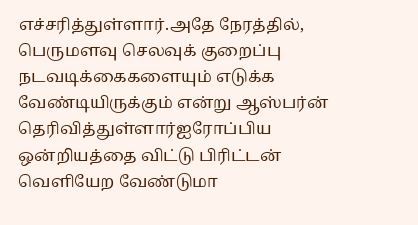எச்சரித்துள்ளார்.அதே நேரத்தில், பெருமளவு செலவுக் குறைப்பு நடவடிக்கைகளையும் எடுக்க வேண்டியிருக்கும் என்று ஆஸ்பர்ன் தெரிவித்துள்ளார்ஐரோப்பிய ஒன்றியத்தை விட்டு பிரிட்டன் வெளியேற வேண்டுமா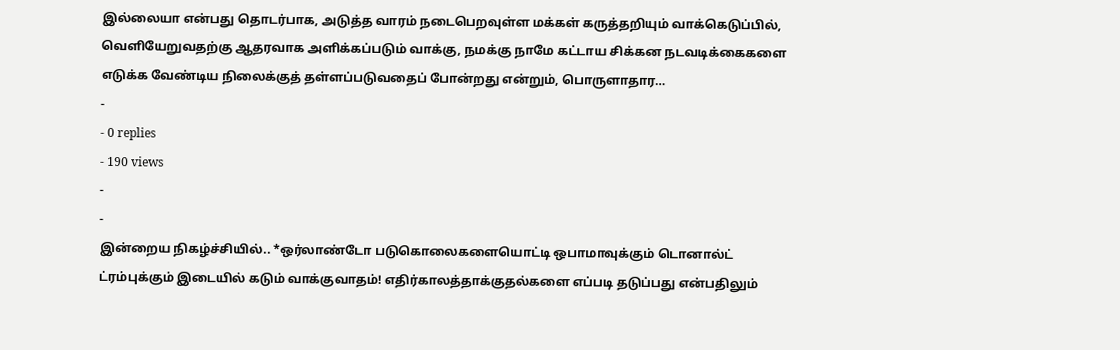இல்லையா என்பது தொடர்பாக, அடுத்த வாரம் நடைபெறவுள்ள மக்கள் கருத்தறியும் வாக்கெடுப்பில், வெளியேறுவதற்கு ஆதரவாக அளிக்கப்படும் வாக்கு, நமக்கு நாமே கட்டாய சிக்கன நடவடிக்கைகளை எடுக்க வேண்டிய நிலைக்குத் தள்ளப்படுவதைப் போன்றது என்றும், பொருளாதார…
-
- 0 replies
- 190 views
-
-
இன்றைய நிகழ்ச்சியில்.. *ஒர்லாண்டோ படுகொலைகளையொட்டி ஒபாமாவுக்கும் டொனால்ட் ட்ரம்புக்கும் இடையில் கடும் வாக்குவாதம்! எதிர்காலத்தாக்குதல்களை எப்படி தடுப்பது என்பதிலும்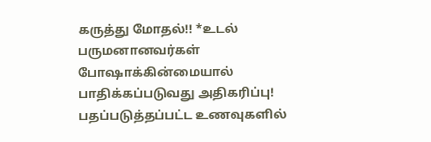கருத்து மோதல்!! *உடல் பருமனானவர்கள் போஷாக்கின்மையால் பாதிக்கப்படுவது அதிகரிப்பு! பதப்படுத்தப்பட்ட உணவுகளில்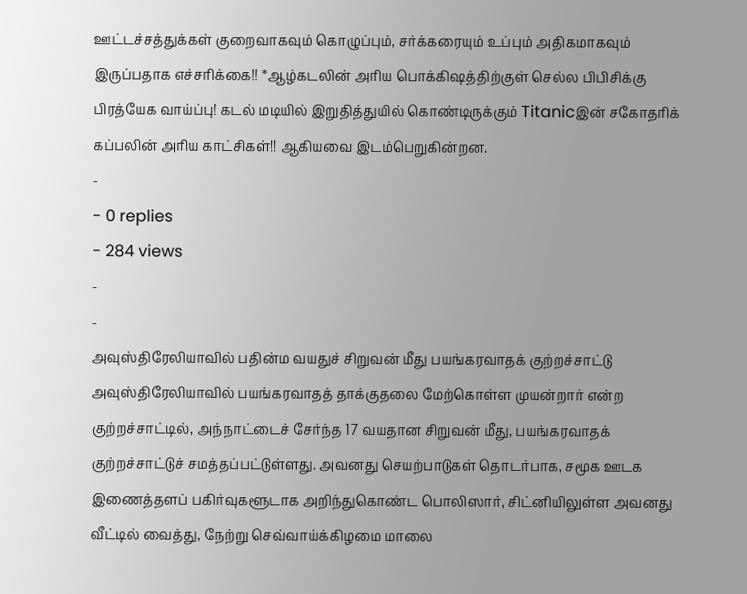ஊட்டச்சத்துக்கள் குறைவாகவும் கொழுப்பும், சர்க்கரையும் உப்பும் அதிகமாகவும் இருப்பதாக எச்சரிக்கை!! *ஆழ்கடலின் அரிய பொக்கிஷத்திற்குள் செல்ல பிபிசிக்கு பிரத்யேக வாய்ப்பு! கடல் மடியில் இறுதித்துயில் கொண்டிருக்கும் Titanicஇன் சகோதரிக் கப்பலின் அரிய காட்சிகள்!! ஆகியவை இடம்பெறுகின்றன.
-
- 0 replies
- 284 views
-
-
அவுஸ்திரேலியாவில் பதின்ம வயதுச் சிறுவன் மீது பயங்கரவாதக் குற்றச்சாட்டு அவுஸ்திரேலியாவில் பயங்கரவாதத் தாக்குதலை மேற்கொள்ள முயன்றார் என்ற குற்றச்சாட்டில், அந்நாட்டைச் சேர்ந்த 17 வயதான சிறுவன் மீது, பயங்கரவாதக் குற்றச்சாட்டுச் சமத்தப்பட்டுள்ளது. அவனது செயற்பாடுகள் தொடர்பாக, சமூக ஊடக இணைத்தளப் பகிர்வுகளூடாக அறிந்துகொண்ட பொலிஸார், சிட்னியிலுள்ள அவனது வீட்டில் வைத்து, நேற்று செவ்வாய்க்கிழமை மாலை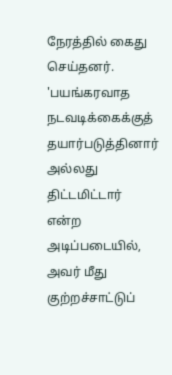நேரத்தில் கைது செய்தனர். 'பயங்கரவாத நடவடிக்கைக்குத் தயார்படுத்தினார் அல்லது திட்டமிட்டார் என்ற அடிப்படையில், அவர் மீது குற்றச்சாட்டுப்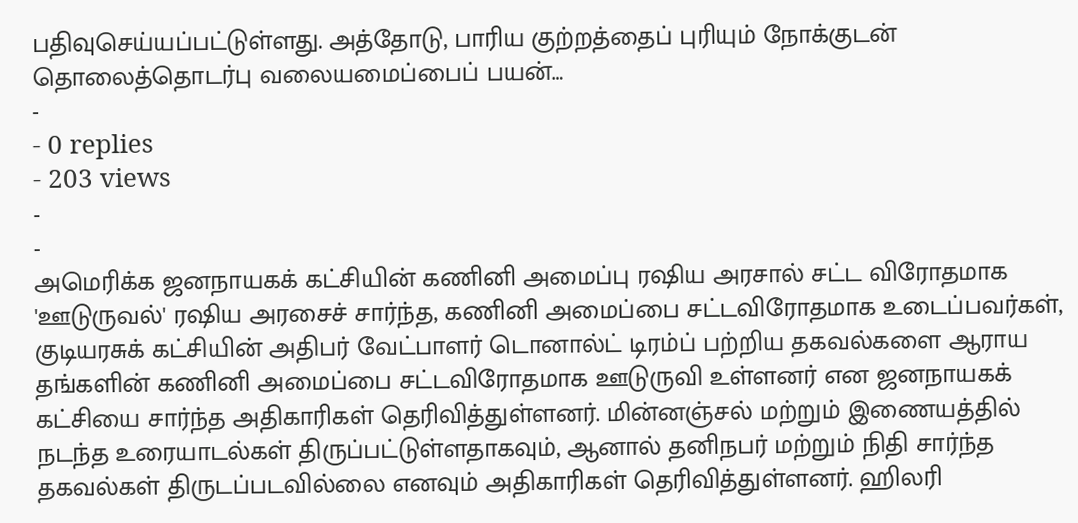பதிவுசெய்யப்பட்டுள்ளது. அத்தோடு, பாரிய குற்றத்தைப் புரியும் நோக்குடன் தொலைத்தொடர்பு வலையமைப்பைப் பயன்…
-
- 0 replies
- 203 views
-
-
அமெரிக்க ஜனநாயகக் கட்சியின் கணினி அமைப்பு ரஷிய அரசால் சட்ட விரோதமாக 'ஊடுருவல்' ரஷிய அரசைச் சார்ந்த, கணினி அமைப்பை சட்டவிரோதமாக உடைப்பவர்கள், குடியரசுக் கட்சியின் அதிபர் வேட்பாளர் டொனால்ட் டிரம்ப் பற்றிய தகவல்களை ஆராய தங்களின் கணினி அமைப்பை சட்டவிரோதமாக ஊடுருவி உள்ளனர் என ஜனநாயகக் கட்சியை சார்ந்த அதிகாரிகள் தெரிவித்துள்ளனர். மின்னஞ்சல் மற்றும் இணையத்தில் நடந்த உரையாடல்கள் திருப்பட்டுள்ளதாகவும், ஆனால் தனிநபர் மற்றும் நிதி சார்ந்த தகவல்கள் திருடப்படவில்லை எனவும் அதிகாரிகள் தெரிவித்துள்ளனர். ஹிலரி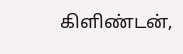கிளிண்டன்,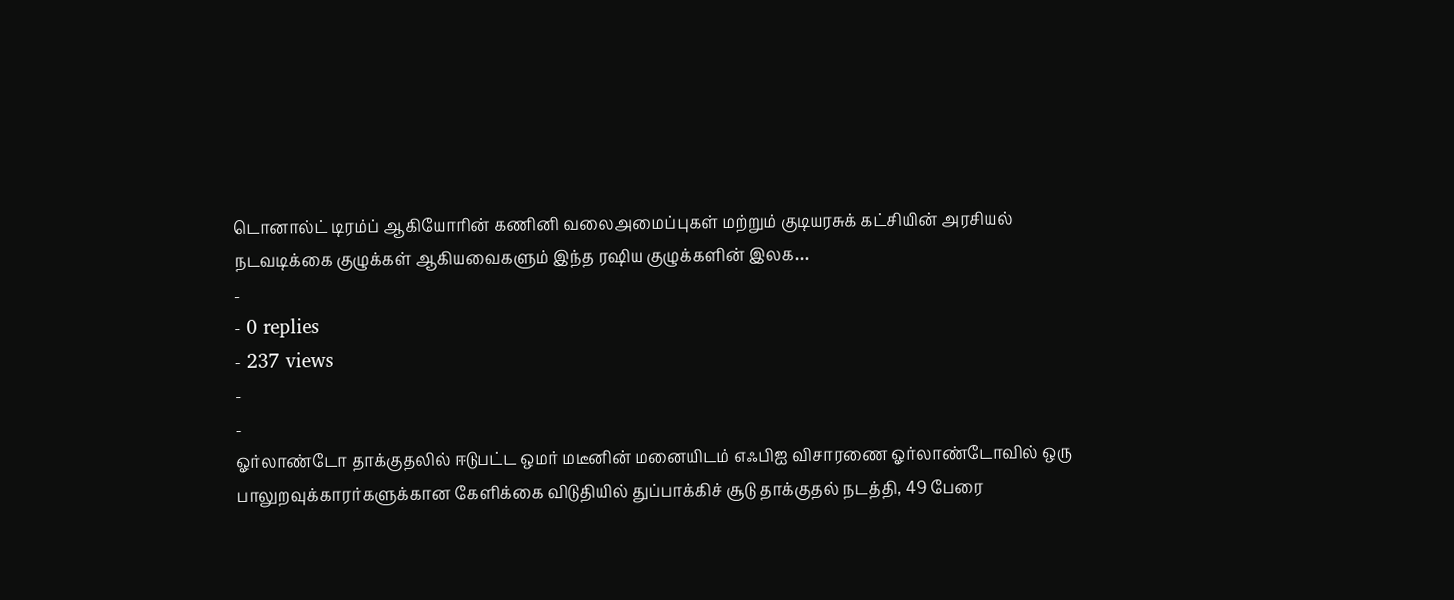டொனால்ட் டிரம்ப் ஆகியோரின் கணினி வலைஅமைப்புகள் மற்றும் குடியரசுக் கட்சியின் அரசியல் நடவடிக்கை குழுக்கள் ஆகியவைகளும் இந்த ரஷிய குழுக்களின் இலக…
-
- 0 replies
- 237 views
-
-
ஓர்லாண்டோ தாக்குதலில் ஈடுபட்ட ஒமர் மடீனின் மனையிடம் எஃபிஐ விசாரணை ஓர்லாண்டோவில் ஒரு பாலுறவுக்காரர்களுக்கான கேளிக்கை விடுதியில் துப்பாக்கிச் சூடு தாக்குதல் நடத்தி, 49 பேரை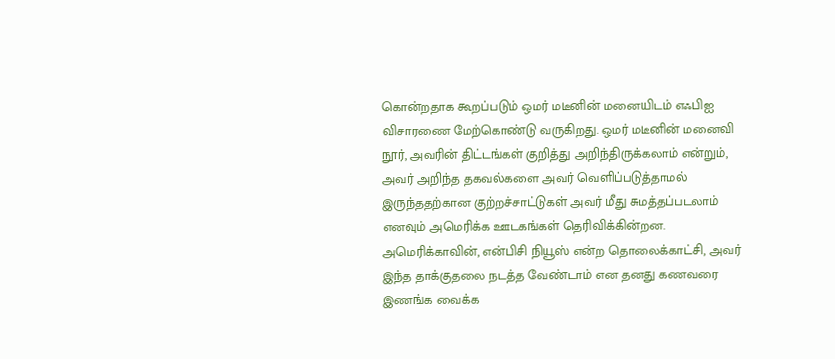கொன்றதாக கூறப்படும் ஒமர் மடீனின் மனையிடம் எஃபிஐ விசாரணை மேற்கொண்டு வருகிறது. ஒமர் மடீனின் மனைவி நூர், அவரின் திட்டங்கள் குறித்து அறிந்திருக்கலாம் என்றும், அவர் அறிந்த தகவல்களை அவர் வெளிப்படுத்தாமல் இருந்ததற்கான குற்றச்சாட்டுகள் அவர் மீது சுமத்தப்படலாம் எனவும் அமெரிக்க ஊடகங்கள் தெரிவிக்கின்றன. அமெரிக்காவின், என்பிசி நியூஸ் என்ற தொலைக்காட்சி, அவர் இந்த தாக்குதலை நடத்த வேண்டாம் என தனது கணவரை இணங்க வைக்க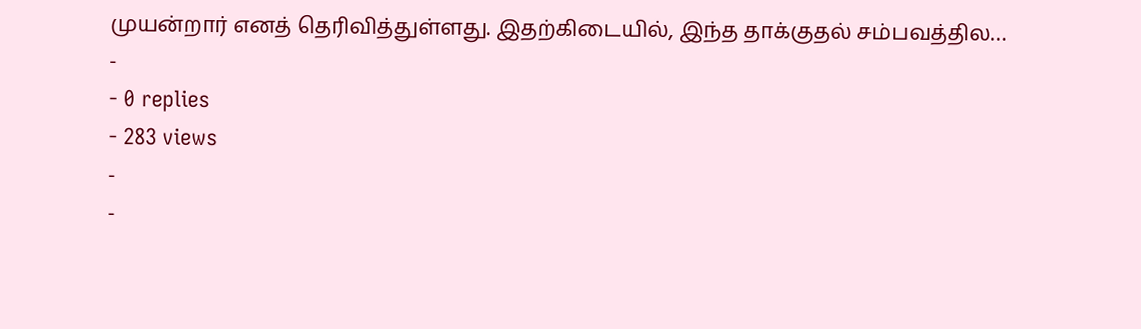முயன்றார் எனத் தெரிவித்துள்ளது. இதற்கிடையில், இந்த தாக்குதல் சம்பவத்தில…
-
- 0 replies
- 283 views
-
-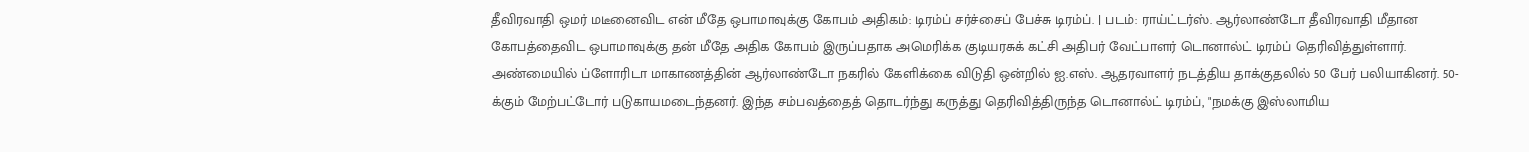தீவிரவாதி ஒமர் மடீனைவிட என் மீதே ஒபாமாவுக்கு கோபம் அதிகம்: டிரம்ப் சர்ச்சைப் பேச்சு டிரம்ப். | படம்: ராய்ட்டர்ஸ். ஆர்லாண்டோ தீவிரவாதி மீதான கோபத்தைவிட ஒபாமாவுக்கு தன் மீதே அதிக கோபம் இருப்பதாக அமெரிக்க குடியரசுக் கட்சி அதிபர் வேட்பாளர் டொனால்ட் டிரம்ப் தெரிவித்துள்ளார். அண்மையில் ப்ளோரிடா மாகாணத்தின் ஆர்லாண்டோ நகரில் கேளிக்கை விடுதி ஒன்றில் ஐ.எஸ். ஆதரவாளர் நடத்திய தாக்குதலில் 50 பேர் பலியாகினர். 50-க்கும் மேற்பட்டோர் படுகாயமடைந்தனர். இந்த சம்பவத்தைத் தொடர்ந்து கருத்து தெரிவித்திருந்த டொனால்ட் டிரம்ப், "நமக்கு இஸ்லாமிய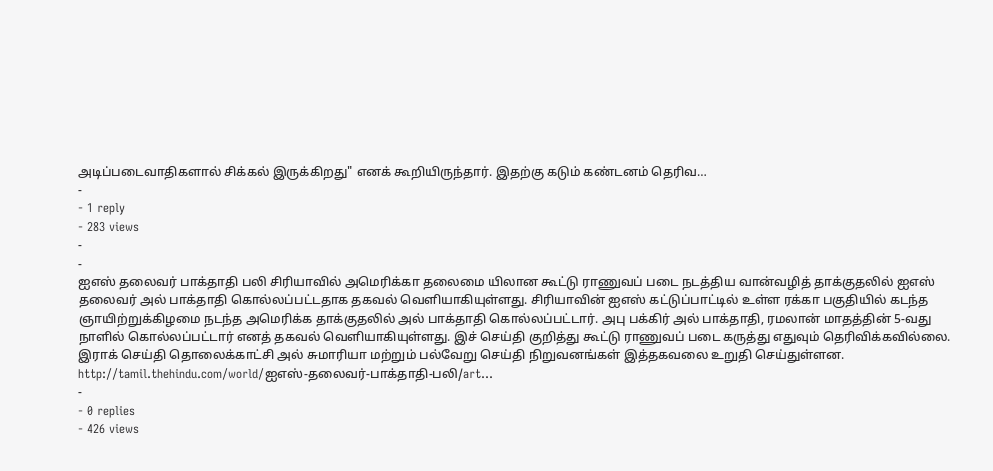அடிப்படைவாதிகளால் சிக்கல் இருக்கிறது" எனக் கூறியிருந்தார். இதற்கு கடும் கண்டனம் தெரிவ…
-
- 1 reply
- 283 views
-
-
ஐஎஸ் தலைவர் பாக்தாதி பலி சிரியாவில் அமெரிக்கா தலைமை யிலான கூட்டு ராணுவப் படை நடத்திய வான்வழித் தாக்குதலில் ஐஎஸ் தலைவர் அல் பாக்தாதி கொல்லப்பட்டதாக தகவல் வெளியாகியுள்ளது. சிரியாவின் ஐஎஸ் கட்டுப்பாட்டில் உள்ள ரக்கா பகுதியில் கடந்த ஞாயிற்றுக்கிழமை நடந்த அமெரிக்க தாக்குதலில் அல் பாக்தாதி கொல்லப்பட்டார். அபு பக்கிர் அல் பாக்தாதி, ரமலான் மாதத்தின் 5-வது நாளில் கொல்லப்பட்டார் எனத் தகவல் வெளியாகியுள்ளது. இச் செய்தி குறித்து கூட்டு ராணுவப் படை கருத்து எதுவும் தெரிவிக்கவில்லை. இராக் செய்தி தொலைக்காட்சி அல் சுமாரியா மற்றும் பல்வேறு செய்தி நிறுவனங்கள் இத்தகவலை உறுதி செய்துள்ளன. http://tamil.thehindu.com/world/ஐஎஸ்-தலைவர்-பாக்தாதி-பலி/art…
-
- 0 replies
- 426 views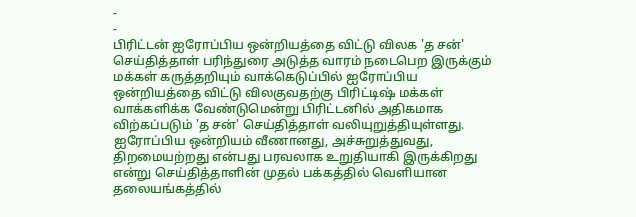-
-
பிரிட்டன் ஐரோப்பிய ஒன்றியத்தை விட்டு விலக 'த சன்' செய்தித்தாள் பரிந்துரை அடுத்த வாரம் நடைபெற இருக்கும் மக்கள் கருத்தறியும் வாக்கெடுப்பில் ஐரோப்பிய ஒன்றியத்தை விட்டு விலகுவதற்கு பிரிட்டிஷ் மக்கள் வாக்களிக்க வேண்டுமென்று பிரிட்டனில் அதிகமாக விற்கப்படும் 'த சன்' செய்தித்தாள் வலியுறுத்தியுள்ளது. ஐரோப்பிய ஒன்றியம் வீணானது, அச்சுறுத்துவது, திறமையற்றது என்பது பரவலாக உறுதியாகி இருக்கிறது என்று செய்தித்தாளின் முதல் பக்கத்தில் வெளியான தலையங்கத்தில்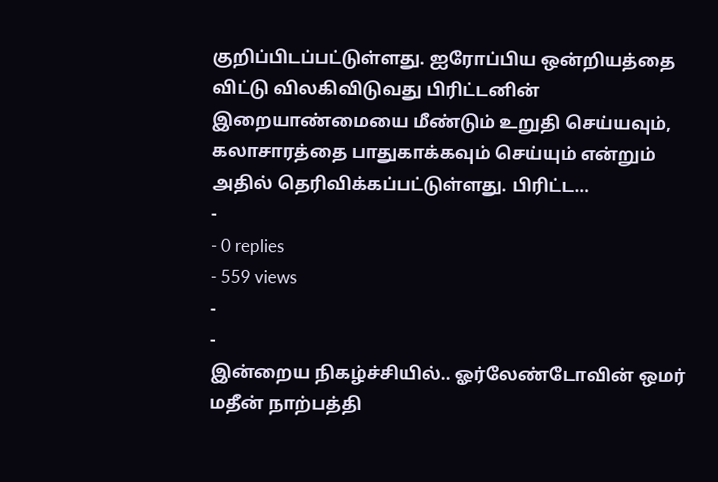குறிப்பிடப்பட்டுள்ளது. ஐரோப்பிய ஒன்றியத்தை விட்டு விலகிவிடுவது பிரிட்டனின் இறையாண்மையை மீண்டும் உறுதி செய்யவும், கலாசாரத்தை பாதுகாக்கவும் செய்யும் என்றும் அதில் தெரிவிக்கப்பட்டுள்ளது. பிரிட்ட…
-
- 0 replies
- 559 views
-
-
இன்றைய நிகழ்ச்சியில்.. ஓர்லேண்டோவின் ஒமர் மதீன் நாற்பத்தி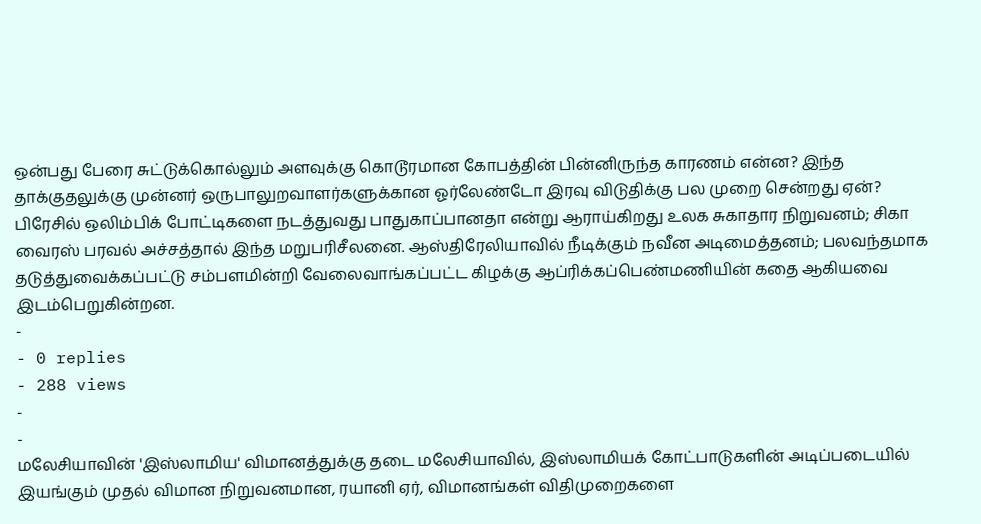ஒன்பது பேரை சுட்டுக்கொல்லும் அளவுக்கு கொடூரமான கோபத்தின் பின்னிருந்த காரணம் என்ன? இந்த தாக்குதலுக்கு முன்னர் ஒருபாலுறவாளர்களுக்கான ஓர்லேண்டோ இரவு விடுதிக்கு பல முறை சென்றது ஏன்? பிரேசில் ஒலிம்பிக் போட்டிகளை நடத்துவது பாதுகாப்பானதா என்று ஆராய்கிறது உலக சுகாதார நிறுவனம்; சிகா வைரஸ் பரவல் அச்சத்தால் இந்த மறுபரிசீலனை. ஆஸ்திரேலியாவில் நீடிக்கும் நவீன அடிமைத்தனம்; பலவந்தமாக தடுத்துவைக்கப்பட்டு சம்பளமின்றி வேலைவாங்கப்பட்ட கிழக்கு ஆப்ரிக்கப்பெண்மணியின் கதை ஆகியவை இடம்பெறுகின்றன.
-
- 0 replies
- 288 views
-
-
மலேசியாவின் 'இஸ்லாமிய' விமானத்துக்கு தடை மலேசியாவில், இஸ்லாமியக் கோட்பாடுகளின் அடிப்படையில் இயங்கும் முதல் விமான நிறுவனமான, ரயானி ஏர், விமானங்கள் விதிமுறைகளை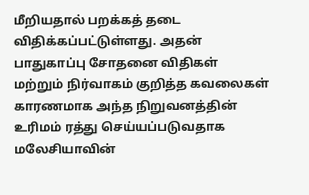மீறியதால் பறக்கத் தடை விதிக்கப்பட்டுள்ளது. அதன் பாதுகாப்பு சோதனை விதிகள் மற்றும் நிர்வாகம் குறித்த கவலைகள் காரணமாக அந்த நிறுவனத்தின் உரிமம் ரத்து செய்யப்படுவதாக மலேசியாவின்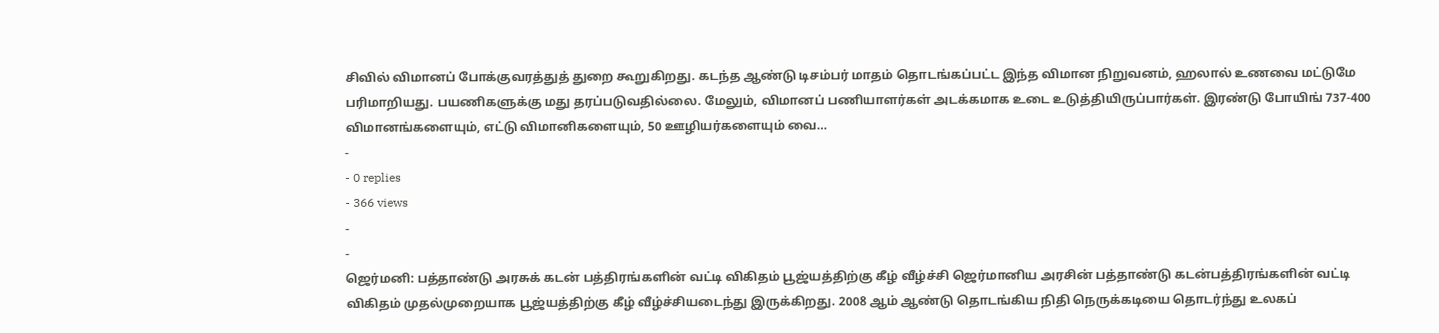சிவில் விமானப் போக்குவரத்துத் துறை கூறுகிறது. கடந்த ஆண்டு டிசம்பர் மாதம் தொடங்கப்பட்ட இந்த விமான நிறுவனம், ஹலால் உணவை மட்டுமே பரிமாறியது. பயணிகளுக்கு மது தரப்படுவதில்லை. மேலும், விமானப் பணியாளர்கள் அடக்கமாக உடை உடுத்தியிருப்பார்கள். இரண்டு போயிங் 737-400 விமானங்களையும், எட்டு விமானிகளையும், 50 ஊழியர்களையும் வை…
-
- 0 replies
- 366 views
-
-
ஜெர்மனி: பத்தாண்டு அரசுக் கடன் பத்திரங்களின் வட்டி விகிதம் பூஜ்யத்திற்கு கீழ் வீழ்ச்சி ஜெர்மானிய அரசின் பத்தாண்டு கடன்பத்திரங்களின் வட்டி விகிதம் முதல்முறையாக பூஜ்யத்திற்கு கீழ் வீழ்ச்சியடைந்து இருக்கிறது. 2008 ஆம் ஆண்டு தொடங்கிய நிதி நெருக்கடியை தொடர்ந்து உலகப்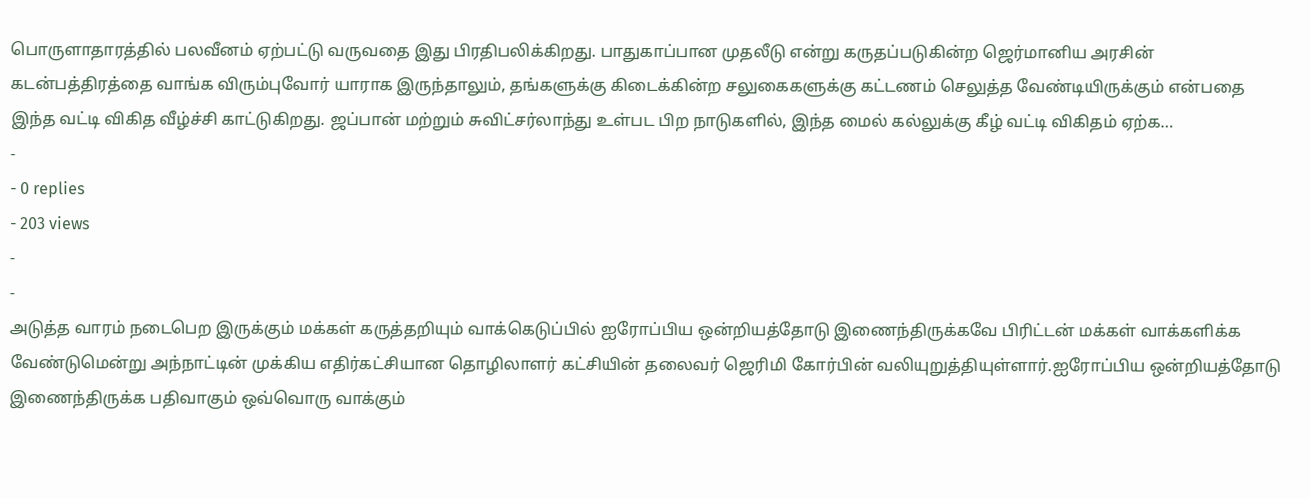பொருளாதாரத்தில் பலவீனம் ஏற்பட்டு வருவதை இது பிரதிபலிக்கிறது. பாதுகாப்பான முதலீடு என்று கருதப்படுகின்ற ஜெர்மானிய அரசின் கடன்பத்திரத்தை வாங்க விரும்புவோர் யாராக இருந்தாலும், தங்களுக்கு கிடைக்கின்ற சலுகைகளுக்கு கட்டணம் செலுத்த வேண்டியிருக்கும் என்பதை இந்த வட்டி விகித வீழ்ச்சி காட்டுகிறது. ஜப்பான் மற்றும் சுவிட்சர்லாந்து உள்பட பிற நாடுகளில், இந்த மைல் கல்லுக்கு கீழ் வட்டி விகிதம் ஏற்க…
-
- 0 replies
- 203 views
-
-
அடுத்த வாரம் நடைபெற இருக்கும் மக்கள் கருத்தறியும் வாக்கெடுப்பில் ஐரோப்பிய ஒன்றியத்தோடு இணைந்திருக்கவே பிரிட்டன் மக்கள் வாக்களிக்க வேண்டுமென்று அந்நாட்டின் முக்கிய எதிர்கட்சியான தொழிலாளர் கட்சியின் தலைவர் ஜெரிமி கோர்பின் வலியுறுத்தியுள்ளார்.ஐரோப்பிய ஒன்றியத்தோடு இணைந்திருக்க பதிவாகும் ஒவ்வொரு வாக்கும்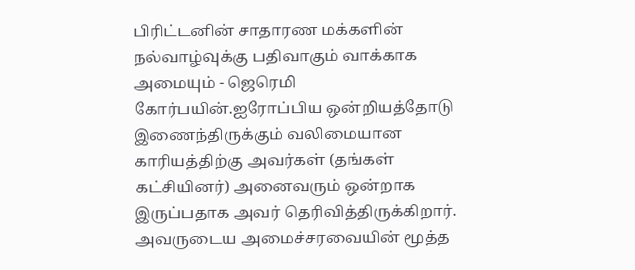பிரிட்டனின் சாதாரண மக்களின் நல்வாழ்வுக்கு பதிவாகும் வாக்காக அமையும் - ஜெரெமி கோர்பயின்.ஐரோப்பிய ஒன்றியத்தோடு இணைந்திருக்கும் வலிமையான காரியத்திற்கு அவர்கள் (தங்கள் கட்சியினர்) அனைவரும் ஒன்றாக இருப்பதாக அவர் தெரிவித்திருக்கிறார். அவருடைய அமைச்சரவையின் மூத்த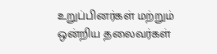உறுப்பினர்கள் மற்றும் ஒன்றிய தலைவர்கள்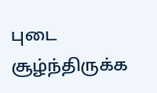புடை சூழ்ந்திருக்க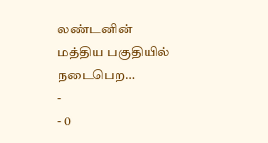லண்டனின் மத்திய பகுதியில் நடைபெற…
-
- 0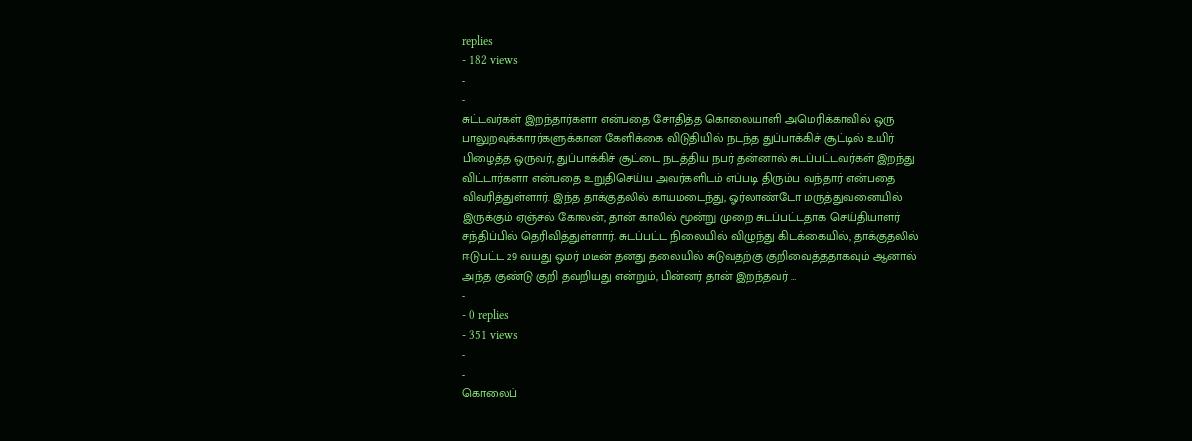replies
- 182 views
-
-
சுட்டவர்கள் இறந்தார்களா என்பதை சோதித்த கொலையாளி அமெரிக்காவில் ஒரு பாலுறவுக்காரர்களுக்கான கேளிக்கை விடுதியில் நடந்த துப்பாக்கிச் சூட்டில் உயிர் பிழைத்த ஒருவர், துப்பாக்கிச் சூட்டை நடத்திய நபர் தன்னால் சுடப்பட்டவர்கள் இறந்து விட்டார்களா என்பதை உறுதிசெய்ய அவர்களிடம் எப்படி திரும்ப வந்தார் என்பதை விவரித்துள்ளார். இந்த தாக்குதலில் காயமடைந்து, ஓர்லாண்டோ மருத்துவனையில் இருக்கும் ஏஞ்சல் கோலன், தான் காலில் மூன்று முறை சுடப்பட்டதாக செய்தியாளர் சந்திப்பில் தெரிவித்துள்ளார். சுடப்பட்ட நிலையில் விழுந்து கிடக்கையில், தாக்குதலில் ஈடுபட்ட 29 வயது ஒமர் மடீன் தனது தலையில் சுடுவதற்கு குறிவைத்ததாகவும் ஆனால் அந்த குண்டு குறி தவறியது என்றும், பின்னர் தான் இறந்தவர் …
-
- 0 replies
- 351 views
-
-
கொலைப்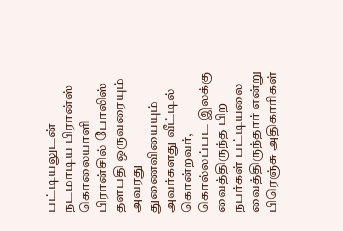பட்டியலுடன் நடமாடிய பிரான்ஸ் கொலையாளி பிரான்சில் போலிஸ் தளபதி ஒருவரையும் அவரது துணைவியையும் அவர்களது வீட்டில் கொன்றவர், கொல்லப்பட இலக்கு வைத்திருந்த பிற நபர்கள் பட்டியலை வைத்திருந்தார் என்று பிரெஞ்சு அதிகாரிகள்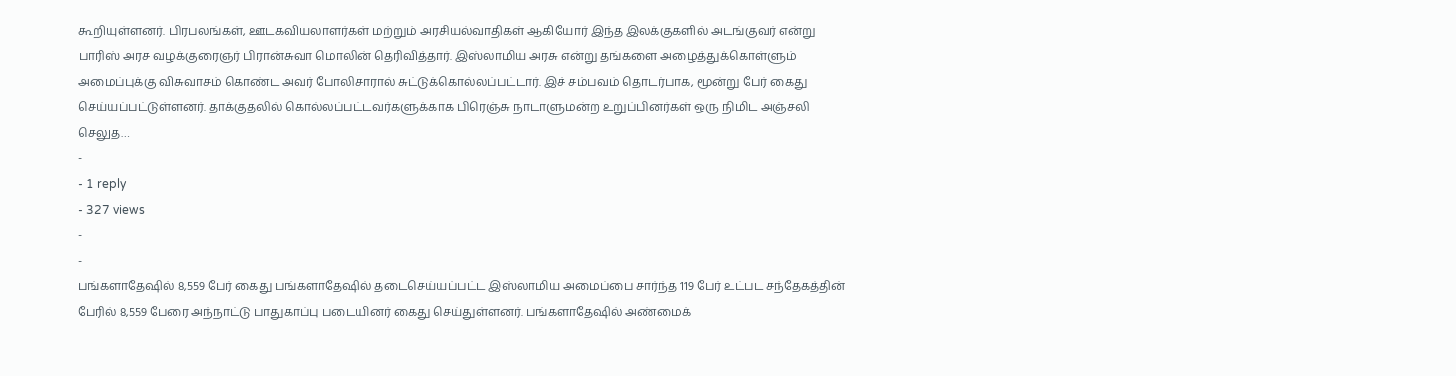கூறியுள்ளனர். பிரபலங்கள், ஊடகவியலாளர்கள் மற்றும் அரசியல்வாதிகள் ஆகியோர் இந்த இலக்குகளில் அடங்குவர் என்று பாரிஸ் அரச வழக்குரைஞர் பிரான்சுவா மொலின் தெரிவித்தார். இஸ்லாமிய அரசு என்று தங்களை அழைத்துக்கொள்ளும் அமைப்புக்கு விசுவாசம் கொண்ட அவர் போலிசாரால் சுட்டுக்கொல்லப்பட்டார். இச் சம்பவம் தொடர்பாக, மூன்று பேர் கைது செய்யப்பட்டுள்ளனர். தாக்குதலில் கொல்லப்பட்டவர்களுக்காக பிரெஞ்சு நாடாளுமன்ற உறுப்பினர்கள் ஒரு நிமிட அஞ்சலி செலுத…
-
- 1 reply
- 327 views
-
-
பங்களாதேஷில் 8,559 பேர் கைது பங்களாதேஷில் தடைசெய்யப்பட்ட இஸ்லாமிய அமைப்பை சார்ந்த 119 பேர் உட்பட சந்தேகத்தின் பேரில் 8,559 பேரை அந்நாட்டு பாதுகாப்பு படையினர் கைது செய்துள்ளனர். பங்களாதேஷில் அண்மைக்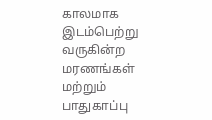காலமாக இடம்பெற்று வருகின்ற மரணங்கள் மற்றும் பாதுகாப்பு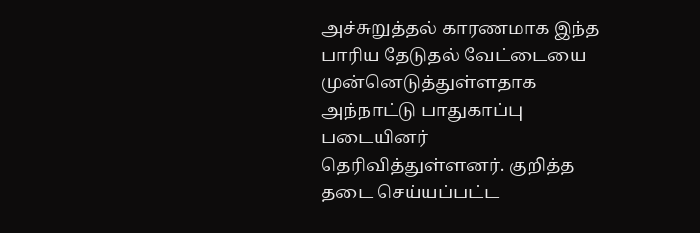அச்சுறுத்தல் காரணமாக இந்த பாரிய தேடுதல் வேட்டையை முன்னெடுத்துள்ளதாக அந்நாட்டு பாதுகாப்பு படையினர் தெரிவித்துள்ளனர். குறித்த தடை செய்யப்பட்ட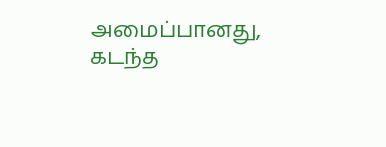அமைப்பானது, கடந்த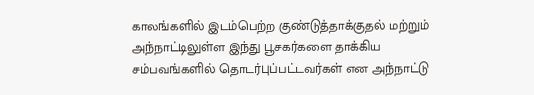காலங்களில் இடம்பெற்ற குண்டுத்தாக்குதல் மற்றும் அந்நாட்டிலுள்ள இந்து பூசகர்களை தாக்கிய சம்பவங்களில் தொடர்புப்பட்டவர்கள் என அந்நாட்டு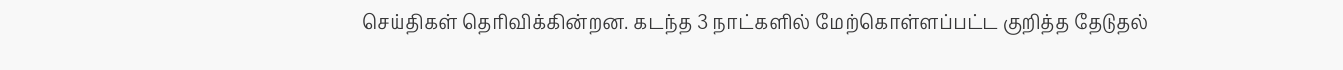செய்திகள் தெரிவிக்கின்றன. கடந்த 3 நாட்களில் மேற்கொள்ளப்பட்ட குறித்த தேடுதல்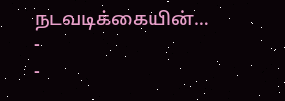நடவடிக்கையின்…
-
-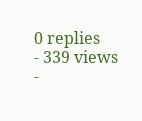0 replies
- 339 views
-